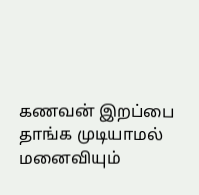கணவன் இறப்பை தாங்க முடியாமல் மனைவியும்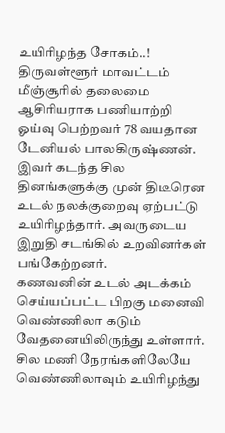உயிரிழந்த சோகம்..!
திருவள்ளூர் மாவட்டம் மீஞ்சூரில் தலைமை ஆசிரியராக பணியாற்றி ஓய்வு பெற்றவர் 78 வயதான டேனியல் பாலகிருஷ்ணன். இவர் கடந்த சில தினங்களுக்கு முன் திடீரென உடல் நலக்குறைவு ஏற்பட்டு உயிரிழந்தார். அவருடைய இறுதி சடங்கில் உறவினர்கள் பங்கேற்றனர்.
கணவனின் உடல் அடக்கம் செய்யப்பட்ட பிறகு மனைவி வெண்ணிலா கடும் வேதனையிலிருந்து உள்ளார். சில மணி நேரங்களிலேயே வெண்ணிலாவும் உயிரிழந்து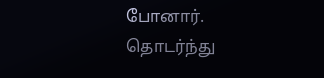போனார்.
தொடர்ந்து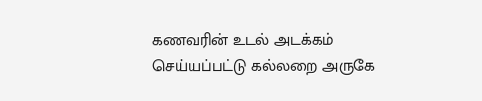கணவரின் உடல் அடக்கம் செய்யப்பட்டு கல்லறை அருகே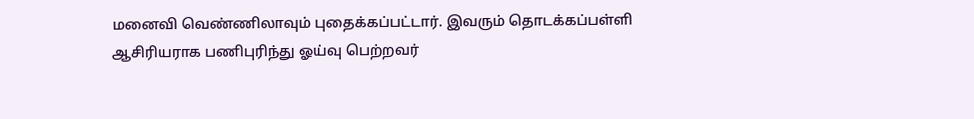மனைவி வெண்ணிலாவும் புதைக்கப்பட்டார். இவரும் தொடக்கப்பள்ளி ஆசிரியராக பணிபுரிந்து ஓய்வு பெற்றவர்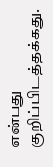என்பது குறிப்பிடத்தக்கது.